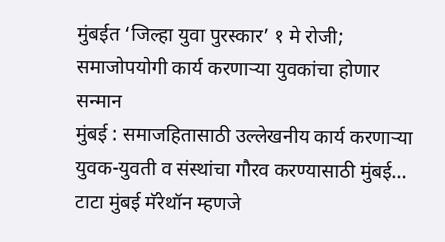मुंबईत ‘जिल्हा युवा पुरस्कार’ १ मे रोजी; समाजोपयोगी कार्य करणाऱ्या युवकांचा होणार सन्मान
मुंबई : समाजहितासाठी उल्लेखनीय कार्य करणाऱ्या युवक-युवती व संस्थांचा गौरव करण्यासाठी मुंबई…
टाटा मुंबई मॅरेथॉन म्हणजे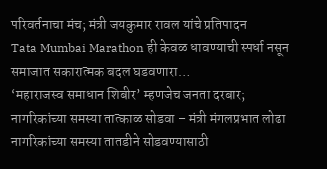परिवर्तनाचा मंच; मंत्री जयकुमार रावल यांचे प्रतिपादन
Tata Mumbai Marathon ही केवळ धावण्याची स्पर्धा नसून समाजात सकारात्मक बदल घडवणारा…
‘महाराजस्व समाधान शिबीर’ म्हणजेच जनता दरबार; नागरिकांच्या समस्या तात्काळ सोडवा – मंत्री मंगलप्रभात लोढा
नागरिकांच्या समस्या तातडीने सोडवण्यासाठी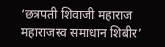‘छत्रपती शिवाजी महाराज महाराजस्व समाधान शिबीर’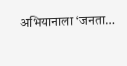अभियानाला ‘जनता…